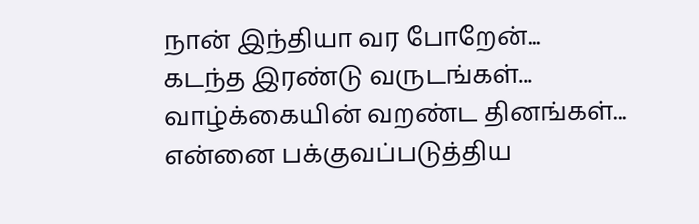நான் இந்தியா வர போறேன்...
கடந்த இரண்டு வருடங்கள்...
வாழ்க்கையின் வறண்ட தினங்கள்...
என்னை பக்குவப்படுத்திய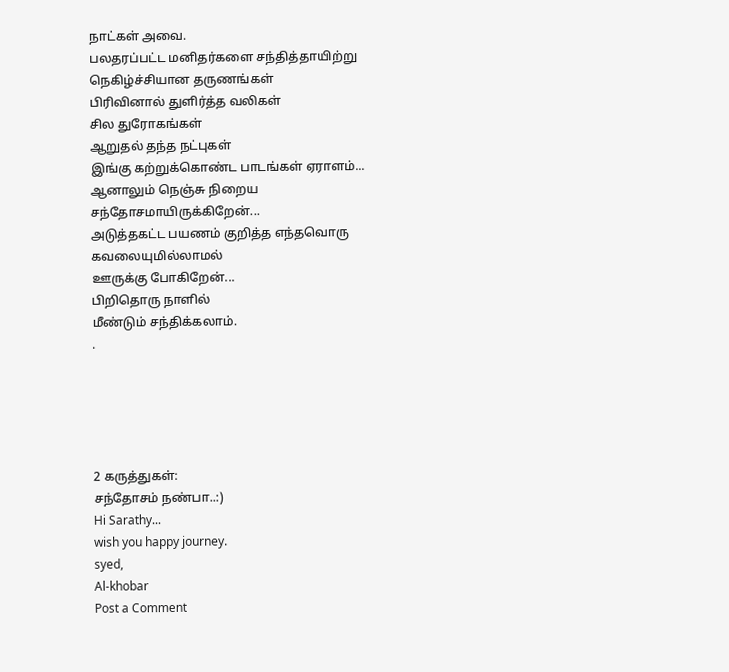நாட்கள் அவை.
பலதரப்பட்ட மனிதர்களை சந்தித்தாயிற்று
நெகிழ்ச்சியான தருணங்கள்
பிரிவினால் துளிர்த்த வலிகள்
சில துரோகங்கள்
ஆறுதல் தந்த நட்புகள்
இங்கு கற்றுக்கொண்ட பாடங்கள் ஏராளம்...
ஆனாலும் நெஞ்சு நிறைய
சந்தோசமாயிருக்கிறேன்...
அடுத்தகட்ட பயணம் குறித்த எந்தவொரு
கவலையுமில்லாமல்
ஊருக்கு போகிறேன்...
பிறிதொரு நாளில்
மீண்டும் சந்திக்கலாம்.
.





2 கருத்துகள்:
சந்தோசம் நண்பா..:)
Hi Sarathy...
wish you happy journey.
syed,
Al-khobar
Post a Comment